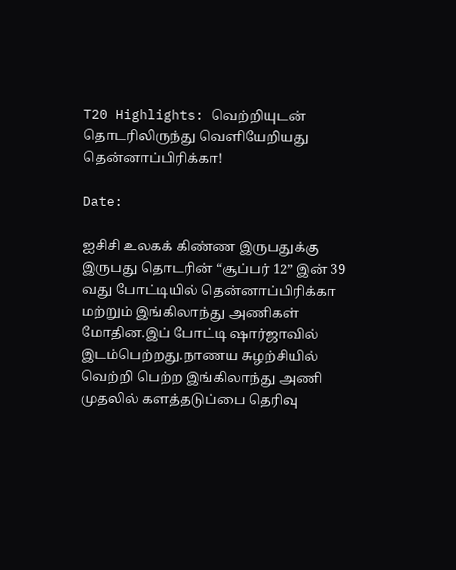T20 Highlights: வெற்றியுடன் தொடரிலிருந்து வெளியேறியது தென்னாப்பிரிக்கா!

Date:

ஐசிசி உலகக் கிண்ண இருபதுக்கு இருபது தொடரின் “சூப்பர் 12” இன் 39 வது போட்டியில் தென்னாப்பிரிக்கா மற்றும் இங்கிலாந்து அணிகள் மோதின.இப் போட்டி ஷார்ஜாவில் இடம்பெற்றது.நாணய சுழற்சியில் வெற்றி பெற்ற இங்கிலாந்து அணி முதலில் களத்தடுப்பை தெரிவு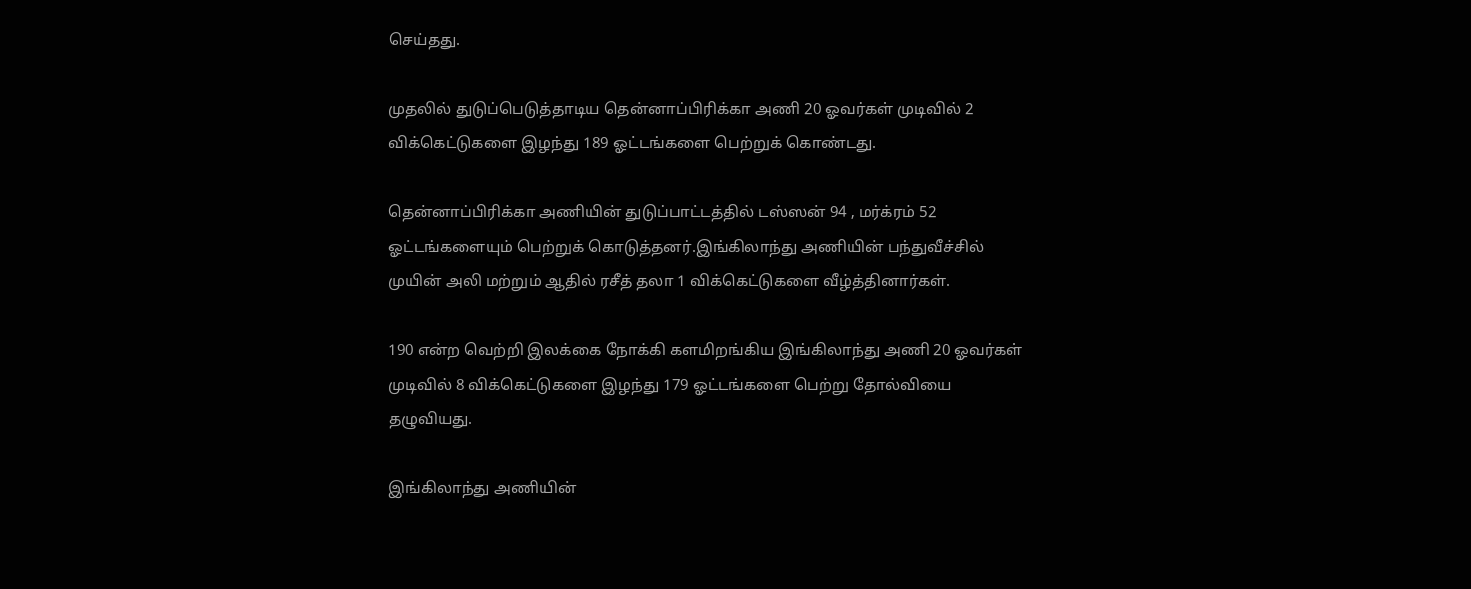செய்தது.

முதலில் துடுப்பெடுத்தாடிய தென்னாப்பிரிக்கா அணி 20 ஓவர்கள் முடிவில் 2 விக்கெட்டுகளை இழந்து 189 ஓட்டங்களை பெற்றுக் கொண்டது.

தென்னாப்பிரிக்கா அணியின் துடுப்பாட்டத்தில் டஸ்ஸன் 94 , மர்க்ரம் 52 ஓட்டங்களையும் பெற்றுக் கொடுத்தனர்.இங்கிலாந்து அணியின் பந்துவீச்சில் முயின் அலி மற்றும் ஆதில் ரசீத் தலா 1 விக்கெட்டுகளை வீழ்த்தினார்கள்.

190 என்ற வெற்றி இலக்கை நோக்கி களமிறங்கிய இங்கிலாந்து அணி 20 ஓவர்கள் முடிவில் 8 விக்கெட்டுகளை இழந்து 179 ஓட்டங்களை பெற்று தோல்வியை தழுவியது.

இங்கிலாந்து அணியின்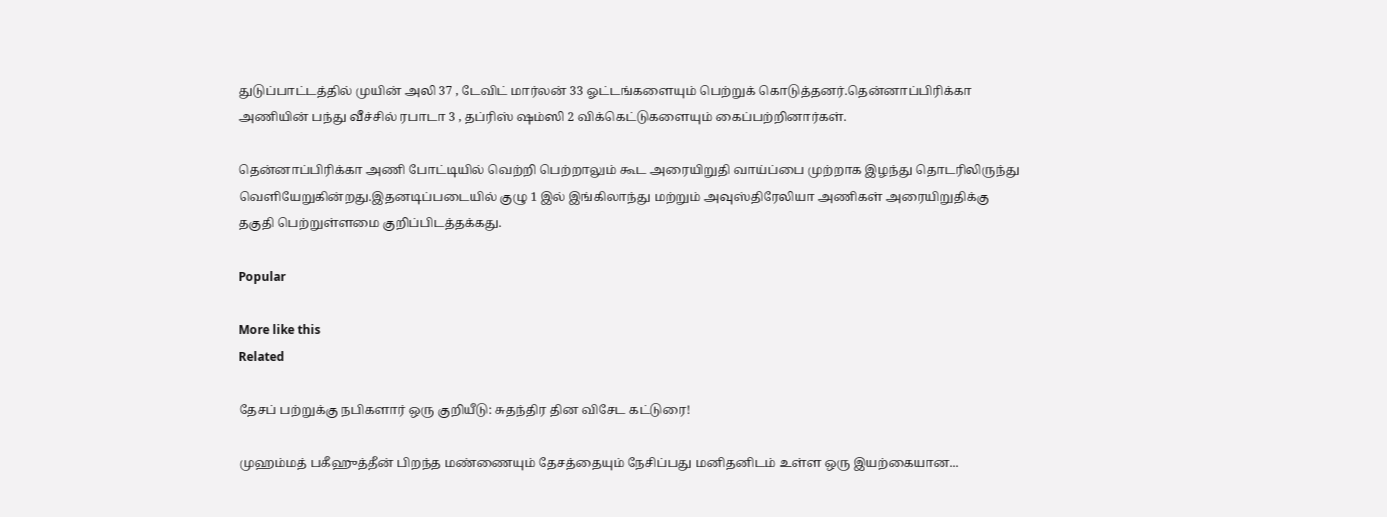துடுப்பாட்டத்தில் முயின் அலி 37 , டேவிட் மார்லன் 33 ஓட்டங்களையும் பெற்றுக் கொடுத்தனர்.தென்னாப்பிரிக்கா அணியின் பந்து வீச்சில் ரபாடா 3 , தப்ரிஸ் ஷம்ஸி 2 விக்கெட்டுகளையும் கைப்பற்றினார்கள்.

தென்னாப்பிரிக்கா அணி போட்டியில் வெற்றி பெற்றாலும் கூட அரையிறுதி வாய்ப்பை முற்றாக இழந்து தொடரிலிருந்து வெளியேறுகின்றது.இதனடிப்படையில் குழு 1 இல் இங்கிலாந்து மற்றும் அவுஸ்திரேலியா அணிகள் அரையிறுதிக்கு தகுதி பெற்றுள்ளமை குறிப்பிடத்தக்கது.

Popular

More like this
Related

தேசப் பற்றுக்கு நபிகளார் ஒரு குறியீடு: சுதந்திர தின விசேட கட்டுரை!

முஹம்மத் பகீஹுத்தீன் பிறந்த மண்ணையும் தேசத்தையும் நேசிப்பது மனிதனிடம் உள்ள ஒரு இயற்கையான...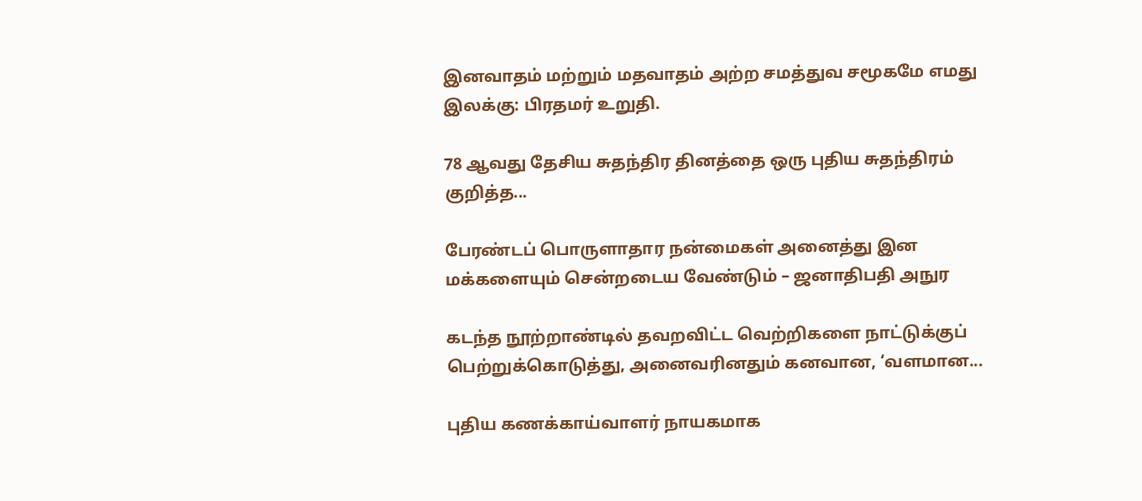இனவாதம் மற்றும் மதவாதம் அற்ற சமத்துவ சமூகமே எமது இலக்கு: பிரதமர் உறுதி.

78 ஆவது தேசிய சுதந்திர தினத்தை ஒரு புதிய சுதந்திரம் குறித்த...

பேரண்டப் பொருளாதார நன்மைகள் அனைத்து இன மக்களையும் சென்றடைய வேண்டும் – ஜனாதிபதி அநுர

கடந்த நூற்றாண்டில் தவறவிட்ட வெற்றிகளை நாட்டுக்குப் பெற்றுக்கொடுத்து, அனைவரினதும் கனவான, ‘வளமான...

புதிய கணக்காய்வாளர் நாயகமாக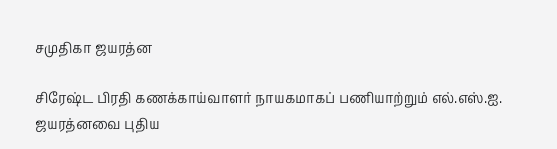சமுதிகா ஜயரத்ன

சிரேஷ்ட பிரதி கணக்காய்வாளர் நாயகமாகப் பணியாற்றும் எல்.எஸ்.ஐ. ஜயரத்னவை புதிய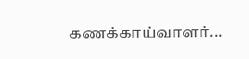கணக்காய்வாளர்...